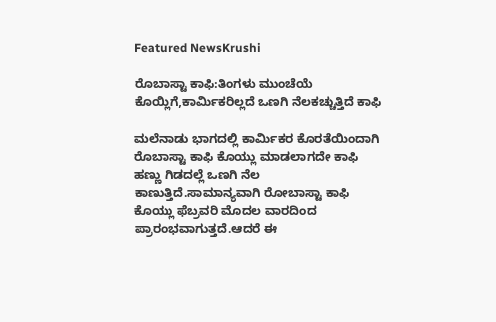Featured NewsKrushi

ರೊಬಾಸ್ಟಾ ಕಾಫಿ:ತಿಂಗಳು ಮುಂಚೆಯೆ ಕೊಯ್ಲಿಗೆ,ಕಾರ್ಮಿಕರಿಲ್ಲದೆ ಒಣಗಿ ನೆಲಕಚ್ಚುತ್ತಿದೆ ಕಾಫಿ

ಮಲೆನಾಡು ಭಾಗದಲ್ಲಿ ಕಾರ್ಮಿಕರ ಕೊರತೆಯಿಂದಾಗಿ ರೊಬಾಸ್ಟಾ ಕಾಫಿ ಕೊಯ್ಲು ಮಾಡಲಾಗದೇ ಕಾಫಿ ಹಣ್ಣು ಗಿಡದಲ್ಲೆ ಒಣಗಿ ನೆಲ ಕಾಣುತ್ತಿದೆ.ಸಾಮಾನ್ಯವಾಗಿ ರೋಬಾಸ್ಟಾ ಕಾಫಿ ಕೊಯ್ಲು ಫೆಬ್ರವರಿ ಮೊದಲ ವಾರದಿಂದ ಪ್ರಾರಂಭವಾಗುತ್ತದೆ.ಆದರೆ ಈ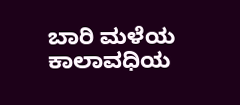ಬಾರಿ ಮಳೆಯ ಕಾಲಾವಧಿಯ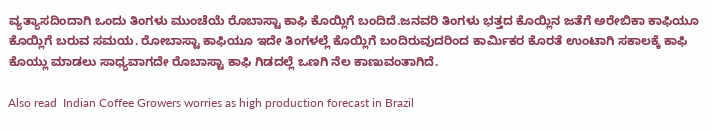ವ್ಯತ್ಯಾಸದಿಂದಾಗಿ ಒಂದು ತಿಂಗಳು ಮುಂಚೆಯೆ ರೊಬಾಸ್ಟಾ ಕಾಫಿ ಕೊಯ್ಲಿಗೆ ಬಂದಿದೆ.ಜನವರಿ ತಿಂಗಳು ಭತ್ತದ ಕೊಯ್ಲಿನ ಜತೆಗೆ ಅರೇಬಿಕಾ ಕಾಫಿಯೂ ಕೊಯ್ಲಿಗೆ ಬರುವ ಸಮಯ. ರೋಬಾಸ್ಟಾ ಕಾಫಿಯೂ ಇದೇ ತಿಂಗಳಲ್ಲೆ ಕೊಯ್ಲಿಗೆ ಬಂದಿರುವುದರಿಂದ ಕಾರ್ಮಿಕರ ಕೊರತೆ ಉಂಟಾಗಿ ಸಕಾಲಕ್ಕೆ ಕಾಫಿ ಕೊಯ್ಲು ಮಾಡಲು ಸಾಧ್ಯವಾಗದೇ ರೊಬಾಸ್ಟಾ ಕಾಫಿ ಗಿಡದಲ್ಲೆ ಒಣಗಿ ನೆಲ ಕಾಣುವಂತಾಗಿದೆ.

Also read  Indian Coffee Growers worries as high production forecast in Brazil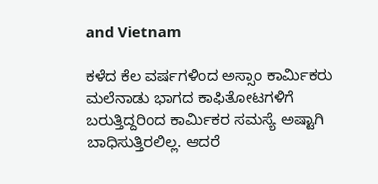and Vietnam

ಕಳೆದ ಕೆಲ ವರ್ಷಗಳಿಂದ ಅಸ್ಸಾಂ ಕಾರ್ಮಿಕರು ಮಲೆನಾಡು ಭಾಗದ ಕಾಫಿತೋಟಗಳಿಗೆ ಬರುತ್ತಿದ್ದರಿಂದ ಕಾರ್ಮಿಕರ ಸಮಸ್ಯೆ ಅಷ್ಟಾಗಿ ಬಾಧಿಸುತ್ತಿರಲಿಲ್ಲ. ಆದರೆ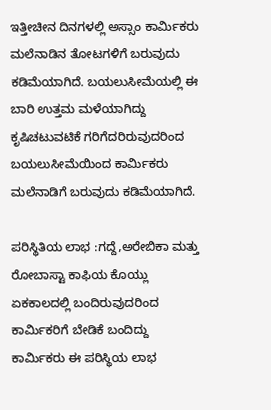ಇತ್ತೀಚೀನ ದಿನಗಳಲ್ಲಿ ಅಸ್ಸಾಂ ಕಾರ್ಮಿಕರು ಮಲೆನಾಡಿನ ತೋಟಗಳಿಗೆ ಬರುವುದು ಕಡಿಮೆಯಾಗಿದೆ. ಬಯಲುಸೀಮೆಯಲ್ಲಿ ಈ ಬಾರಿ ಉತ್ತಮ ಮಳೆಯಾಗಿದ್ದು ಕೃಷಿಚಟುವಟಿಕೆ ಗರಿಗೆದರಿರುವುದರಿಂದ ಬಯಲುಸೀಮೆಯಿಂದ ಕಾರ್ಮಿಕರು ಮಲೆನಾಡಿಗೆ ಬರುವುದು ಕಡಿಮೆಯಾಗಿದೆ.

ಪರಿಸ್ಥಿತಿಯ ಲಾಭ :ಗದ್ದೆ,ಅರೇಬಿಕಾ ಮತ್ತು ರೋಬಾಸ್ಟಾ ಕಾಫಿಯ ಕೊಯ್ಲು ಏಕಕಾಲದಲ್ಲಿ ಬಂದಿರುವುದರಿಂದ ಕಾರ್ಮಿಕರಿಗೆ ಬೇಡಿಕೆ ಬಂದಿದ್ದು ಕಾರ್ಮಿಕರು ಈ ಪರಿಸ್ಥಿಯ ಲಾಭ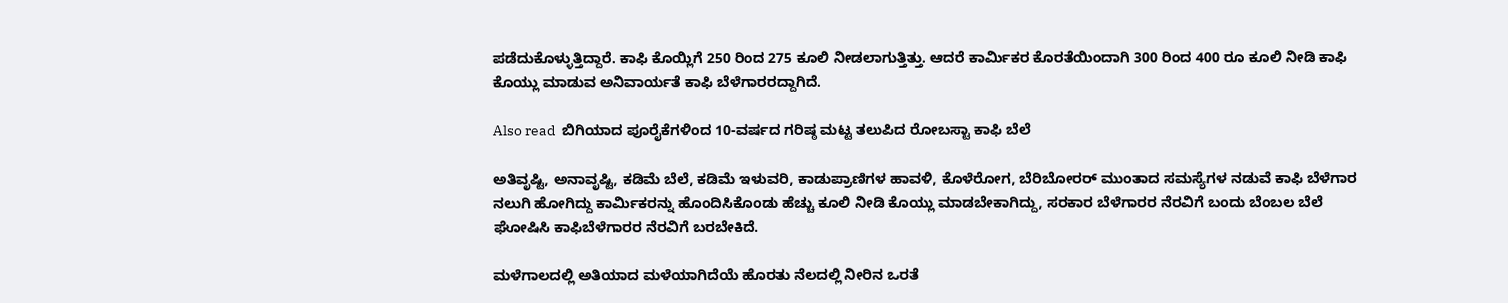ಪಡೆದುಕೊಳ್ಳುತ್ತಿದ್ದಾರೆ. ಕಾಫಿ ಕೊಯ್ಲಿಗೆ 250 ರಿಂದ 275 ಕೂಲಿ ನೀಡಲಾಗುತ್ತಿತ್ತು. ಆದರೆ ಕಾರ್ಮಿಕರ ಕೊರತೆಯಿಂದಾಗಿ 300 ರಿಂದ 400 ರೂ ಕೂಲಿ ನೀಡಿ ಕಾಫಿ ಕೊಯ್ಲು ಮಾಡುವ ಅನಿವಾರ್ಯತೆ ಕಾಫಿ ಬೆಳೆಗಾರರದ್ದಾಗಿದೆ.

Also read  ಬಿಗಿಯಾದ ಪೂರೈಕೆಗಳಿಂದ 10-ವರ್ಷದ ಗರಿಷ್ಠ ಮಟ್ಟ ತಲುಪಿದ ರೋಬಸ್ಟಾ ಕಾಫಿ ಬೆಲೆ

ಅತಿವೃಷ್ಟಿ, ಅನಾವೃಷ್ಟಿ, ಕಡಿಮೆ ಬೆಲೆ, ಕಡಿಮೆ ಇಳುವರಿ, ಕಾಡುಪ್ರಾಣಿಗಳ ಹಾವಳಿ, ಕೊಳೆರೋಗ, ಬೆರಿಬೋರರ್‌ ಮುಂತಾದ ಸಮಸ್ಯೆಗಳ ನಡುವೆ ಕಾಫಿ ಬೆಳೆಗಾರ ನಲುಗಿ ಹೋಗಿದ್ದು ಕಾರ್ಮಿಕರನ್ನು ಹೊಂದಿಸಿಕೊಂಡು ಹೆಚ್ಚು ಕೂಲಿ ನೀಡಿ ಕೊಯ್ಲು ಮಾಡಬೇಕಾಗಿದ್ದು, ಸರಕಾರ ಬೆಳೆಗಾರರ ನೆರವಿಗೆ ಬಂದು ಬೆಂಬಲ ಬೆಲೆ ಘೋಷಿಸಿ ಕಾಫಿಬೆಳೆಗಾರರ ನೆರವಿಗೆ ಬರಬೇಕಿದೆ.

ಮಳೆಗಾಲದಲ್ಲಿ ಅತಿಯಾದ ಮಳೆಯಾಗಿದೆಯೆ ಹೊರತು ನೆಲದಲ್ಲಿ ನೀರಿನ ಒರತೆ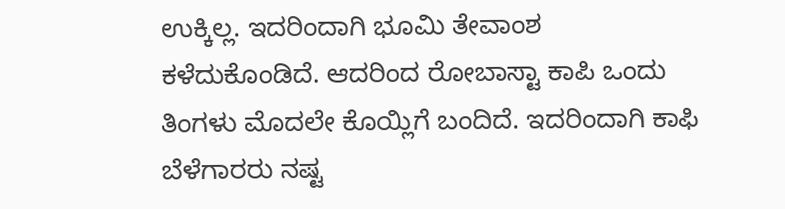ಉಕ್ಕಿಲ್ಲ. ಇದರಿಂದಾಗಿ ಭೂಮಿ ತೇವಾಂಶ ಕಳೆದುಕೊಂಡಿದೆ. ಆದರಿಂದ ರೋಬಾಸ್ಟಾ ಕಾಪಿ ಒಂದು ತಿಂಗಳು ಮೊದಲೇ ಕೊಯ್ಲಿಗೆ ಬಂದಿದೆ. ಇದರಿಂದಾಗಿ ಕಾಫಿ ಬೆಳೆಗಾರರು ನಷ್ಟ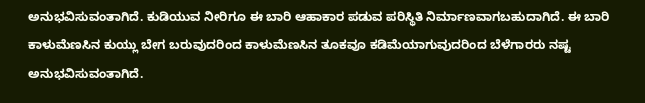ಅನುಭವಿಸುವಂತಾಗಿದೆ. ಕುಡಿಯುವ ನೀರಿಗೂ ಈ ಬಾರಿ ಆಹಾಕಾರ ಪಡುವ ಪರಿಸ್ಥಿತಿ ನಿರ್ಮಾಣವಾಗಬಹುದಾಗಿದೆ. ಈ ಬಾರಿ ಕಾಳುಮೆಣಸಿನ ಕುಯ್ಲು ಬೇಗ ಬರುವುದರಿಂದ ಕಾಳುಮೆಣಸಿನ ತೂಕವೂ ಕಡಿಮೆಯಾಗುವುದರಿಂದ ಬೆಳೆಗಾರರು ನಷ್ಟ ಅನುಭವಿಸುವಂತಾಗಿದೆ.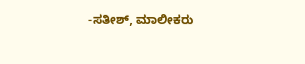-ಸತೀಶ್‌, ಮಾಲೀಕರು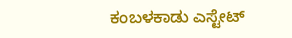ಕಂಬಳಕಾಡು ಎಸ್ಟೇಟ್‌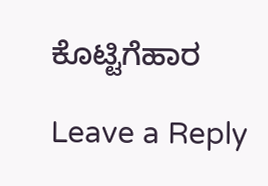ಕೊಟ್ಟಿಗೆಹಾರ

Leave a Reply